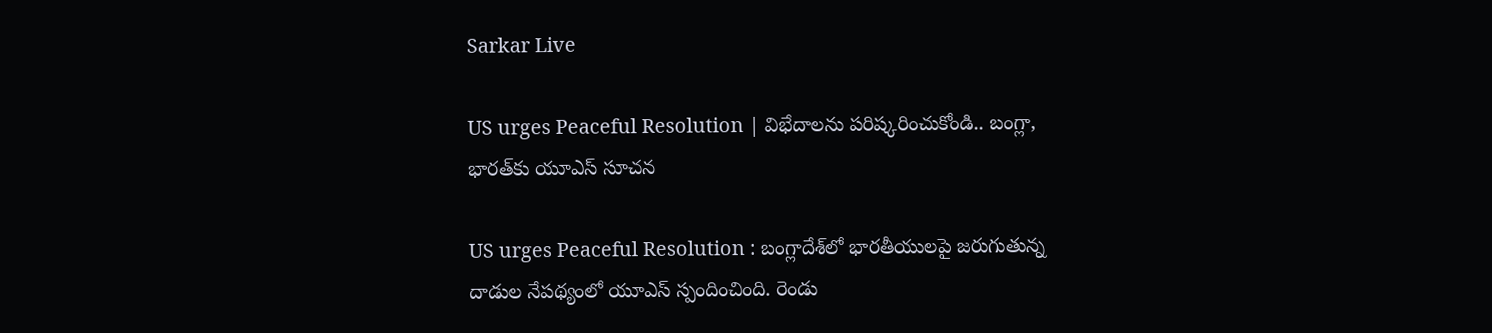Sarkar Live

US urges Peaceful Resolution | విభేదాల‌ను ప‌రిష్క‌రించుకోండి.. బంగ్లా, భార‌త్‌కు యూఎస్ సూచ‌న‌

US urges Peaceful Resolution : బంగ్లాదేశ్‌లో భార‌తీయులపై జ‌రుగుతున్న దాడుల నేప‌థ్యంలో యూఎస్ స్పందించింది. రెండు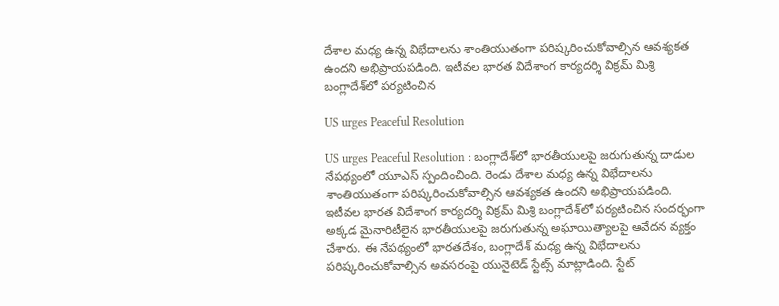దేశాల మ‌ధ్య ఉన్న విభేదాల‌ను శాంతియుతంగా ప‌రిష్క‌రించుకోవాల్సిన ఆవ‌శ్య‌కత ఉంద‌ని అభిప్రాయ‌ప‌డింది. ఇటీవ‌ల భార‌త విదేశాంగ కార్య‌ద‌ర్శి విక్రమ్ మిశ్రి బంగ్లాదేశ్‌లో ప‌ర్య‌టించిన

US urges Peaceful Resolution

US urges Peaceful Resolution : బంగ్లాదేశ్‌లో భార‌తీయులపై జ‌రుగుతున్న దాడుల నేప‌థ్యంలో యూఎస్ స్పందించింది. రెండు దేశాల మ‌ధ్య ఉన్న విభేదాల‌ను శాంతియుతంగా ప‌రిష్క‌రించుకోవాల్సిన ఆవ‌శ్య‌కత ఉంద‌ని అభిప్రాయ‌ప‌డింది. ఇటీవ‌ల భార‌త విదేశాంగ కార్య‌ద‌ర్శి విక్రమ్ మిశ్రి బంగ్లాదేశ్‌లో ప‌ర్య‌టించిన సంద‌ర్భంగా అక్క‌డ మైనారిటీలైన భార‌తీయుల‌పై జ‌రుగుతున్న అఘాయిత్యాలపై ఆవేద‌న వ్యక్తం చేశారు. ఈ నేప‌థ్యంలో భార‌త‌దేశం, బంగ్లాదేశ్ మ‌ధ్య ఉన్న విభేదాలను ప‌రిష్క‌రించుకోవాల్సిన అవ‌స‌రంపై యునైటెడ్ స్టేట్స్ మాట్లాడింది. స్టేట్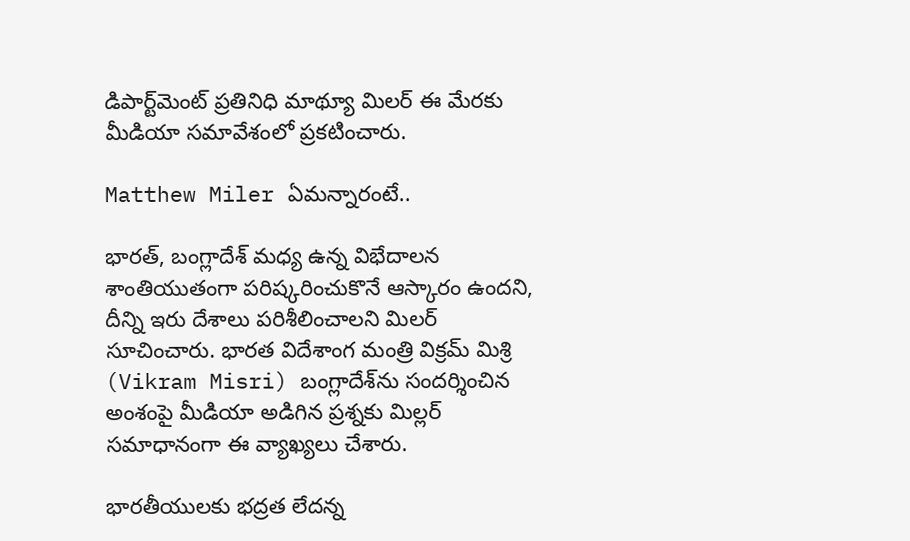డిపార్ట్‌మెంట్ ప్ర‌తినిధి మాథ్యూ మిలర్‌ ఈ మేరకు మీడియా స‌మావేశంలో ప్ర‌క‌టించారు.

Matthew Miler ఏమ‌న్నారంటే..

భార‌త్, బంగ్లాదేశ్ మ‌ధ్య ఉన్న విభేదాల‌న శాంతియుతంగా ప‌రిష్క‌రించుకొనే ఆస్కారం ఉంద‌ని, దీన్ని ఇరు దేశాలు ప‌రిశీలించాల‌ని మిలర్‌ సూచించారు. భార‌త విదేశాంగ మంత్రి విక్ర‌మ్ మిశ్రి (Vikram Misri) బంగ్లాదేశ్‌ను సంద‌ర్శించిన అంశంపై మీడియా అడిగిన ప్ర‌శ్న‌కు మిల్ల‌ర్ స‌మాధానంగా ఈ వ్యాఖ్య‌లు చేశారు.

భార‌తీయులకు భ‌ద్ర‌త లేద‌న్న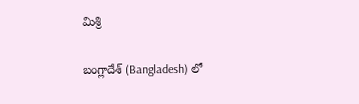మిశ్రి

బంగ్లాదేశ్ (Bangladesh) లో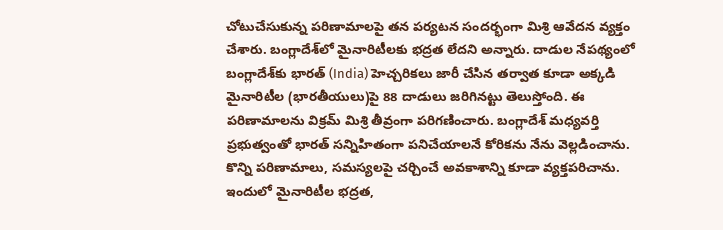చోటుచేసుకున్న ప‌రిణామాల‌పై త‌న ప‌ర్య‌ట‌న సంద‌ర్భంగా మిశ్రి ఆవేద‌న వ్య‌క్తం చేశారు. బంగ్లాదేశ్‌లో మైనారిటీలకు భ‌ద్ర‌త లేద‌ని అన్నారు. దాడుల నేప‌థ్యంలో బంగ్లాదేశ్‌కు భార‌త్ (India) హెచ్చ‌రిక‌లు జారీ చేసిన త‌ర్వాత కూడా అక్క‌డి మైనారిటీల (భార‌తీయులు)పై 88 దాడులు జ‌రిగిన‌ట్టు తెలుస్తోంది. ఈ ప‌రిణామాలను విక్రమ్ మిశ్రి తీవ్రంగా ప‌రిగ‌ణించారు. బంగ్లాదేశ్ మ‌ధ్య‌వ‌ర్తి ప్ర‌భుత్వంతో భార‌త్ స‌న్నిహితంగా ప‌నిచేయాల‌నే కోరిక‌ను నేను వెల్ల‌డించాను. కొన్ని ప‌రిణామాలు, స‌మ‌స్య‌లపై చ‌ర్చించే అవ‌కాశాన్ని కూడా వ్య‌క్త‌ప‌రిచాను. ఇందులో మైనారిటీల భ‌ద్ర‌త‌,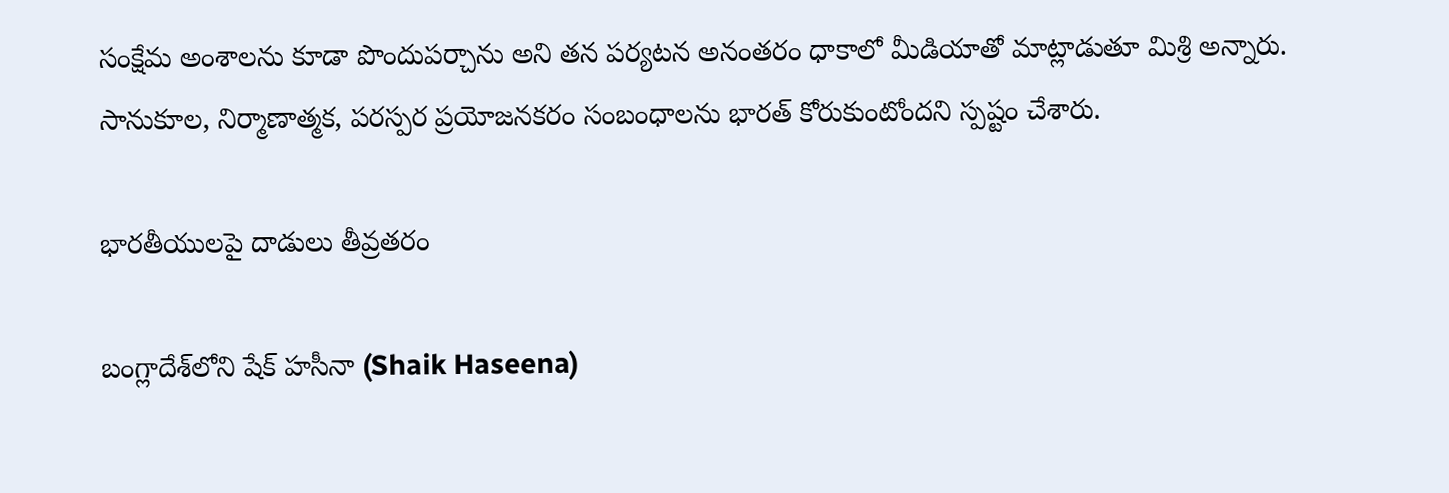సంక్షేమ అంశాల‌ను కూడా పొందుప‌ర్చాను అని త‌న ప‌ర్య‌ట‌న అనంత‌రం ధాకాలో మీడియాతో మాట్లాడుతూ మిశ్రి అన్నారు. సానుకూల, నిర్మాణాత్మక, పరస్పర ప్రయోజనకరం సంబంధాల‌ను భార‌త్ కోరుకుంటోంద‌ని స్ప‌ష్టం చేశారు.

భార‌తీయుల‌పై దాడులు తీవ్ర‌త‌రం

బంగ్లాదేశ్‌లోని షేక్ హ‌సీనా (Shaik Haseena)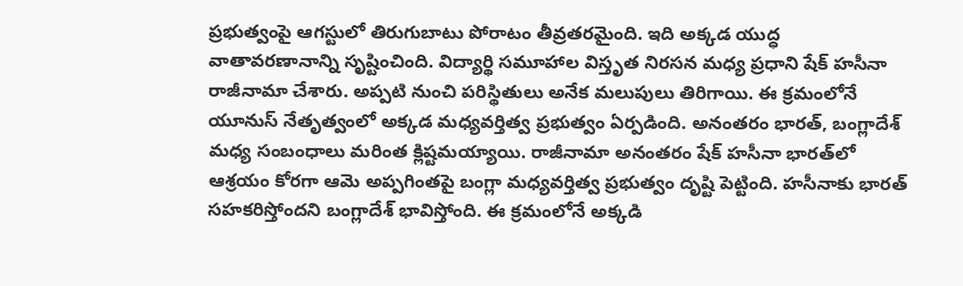ప్ర‌భుత్వంపై ఆగ‌స్టులో తిరుగుబాటు పోరాటం తీవ్ర‌త‌ర‌మైంది. ఇది అక్క‌డ యుద్ధ వాతావ‌ర‌ణానాన్ని సృష్టించింది. విద్యార్థి స‌మూహాల విస్తృత నిర‌స‌న మ‌ధ్య ప్ర‌ధాని షేక్ హ‌సీనా రాజీనామా చేశారు. అప్ప‌టి నుంచి ప‌రిస్థితులు అనేక మలుపులు తిరిగాయి. ఈ క్ర‌మంలోనే యూనుస్ నేతృత్వంలో అక్క‌డ మ‌ధ్య‌వ‌ర్తిత్వ ప్ర‌భుత్వం ఏర్ప‌డింది. అనంత‌రం భార‌త్‌, బంగ్లాదేశ్ మ‌ధ్య సంబంధాలు మ‌రింత క్లిష్ట‌మ‌య్యాయి. రాజీనామా అనంత‌రం షేక్ హ‌సీనా భార‌త్‌లో ఆశ్ర‌యం కోర‌గా ఆమె అప్ప‌గింత‌పై బంగ్లా మ‌ధ్య‌వర్తిత్వ ప్ర‌భుత్వం దృష్టి పెట్టింది. హ‌సీనాకు భార‌త్ స‌హ‌క‌రిస్తోందని బంగ్లాదేశ్ భావిస్తోంది. ఈ క్ర‌మంలోనే అక్క‌డి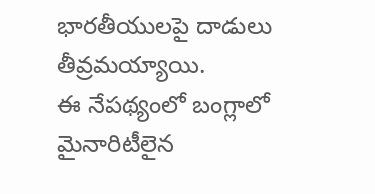భార‌తీయుల‌పై దాడులు తీవ్ర‌మ‌య్యాయి.
ఈ నేప‌థ్యంలో బంగ్లాలో మైనారిటీలైన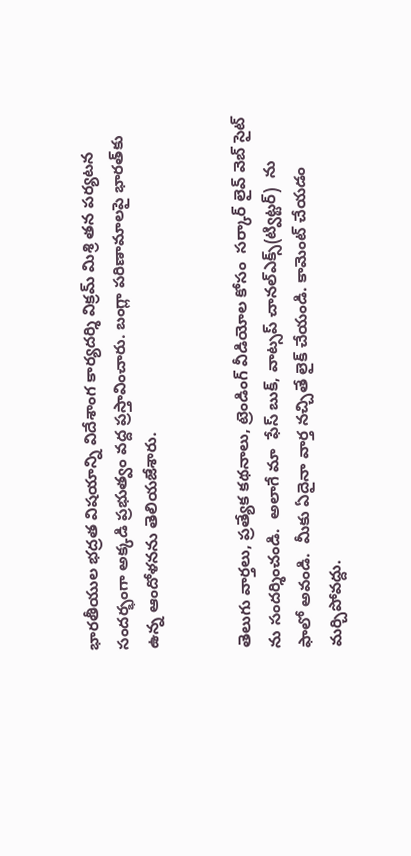భార‌తీయుల‌ భద్రత విషయాన్ని విదేశాంగ కార్యదర్శి విక్రమ్ మిశ్రి త‌న ప‌ర్య‌టన సంద‌ర్భంగా అక్క‌డి ప్ర‌భుత్వం వ‌ద్ద ప్ర‌స్తావించారు. బంగ్లా ప‌రిణామాలపై భార‌త్‌కు ఉన్న ఆందోళ‌న‌ను తెలియజేశారు.


తెలుగు వార్తలు, ప్రత్యేక కథనాలు, ట్రెండింగ్ వీడియోల కోసం  సర్కార్ లైవ్ వెబ్ సైట్ ను సందర్శించండి.  అలాగే మా  ఫేస్ బుక్, వాట్సప్ చానల్ఎక్స్(ట్విట్టర్)  ను  ఫాలో అవండి.  మీకు ఏదైనా వార్త నచ్చితే లైక్ చేయండి. కామెంట్ చేయడం మర్చిపోవద్దు.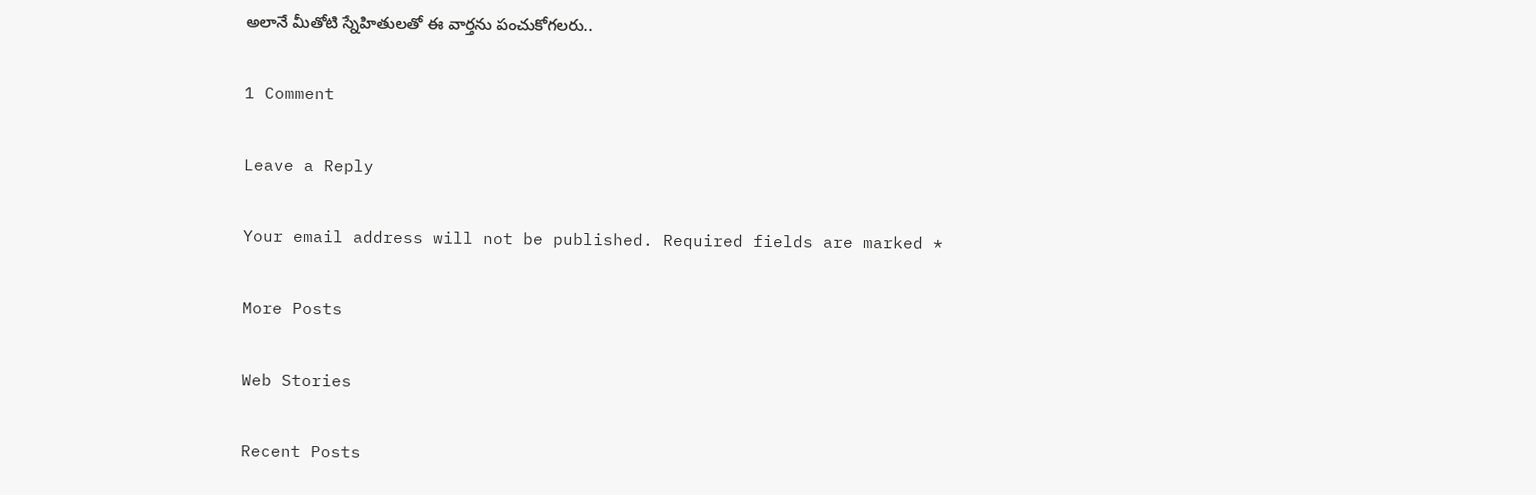అలానే మీతోటి స్నేహితులతో ఈ వార్తను పంచుకోగలరు..

1 Comment

Leave a Reply

Your email address will not be published. Required fields are marked *

More Posts

Web Stories

Recent Posts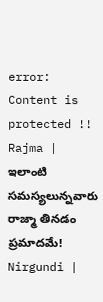error: Content is protected !!
Rajma | ఇలాంటి సమస్యలున్నవారు రాజ్మా తినడం ప్రమాదమే! Nirgundi |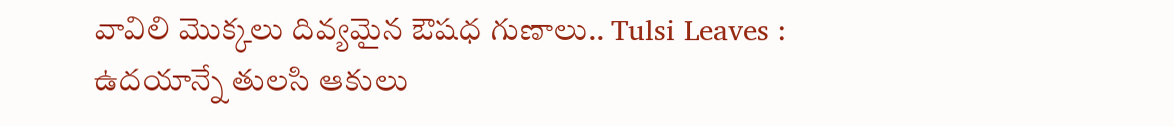వావిలి మొక్కలు దివ్యమైన ఔషధ గుణాలు.. Tulsi Leaves : ఉదయాన్నే తులసి ఆకులు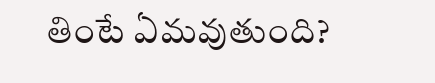తింటే ఏమవుతుంది?